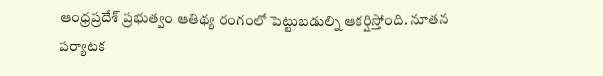ఆంధ్రప్రదేశ్ ప్రభుత్వం ఆతిథ్య రంగంలో పెట్టుబడుల్ని ఆకర్షిస్తోంది. నూతన పర్యాటక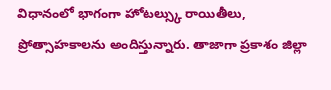విధానంలో భాగంగా హోటల్స్కు రాయితీలు, ప్రోత్సాహకాలను అందిస్తున్నారు. తాజాగా ప్రకాశం జిల్లా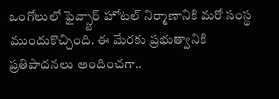ఒంగోలులో ఫైవ్స్టార్ హోటల్ నిర్మాణానికి మరో సంస్థ ముందుకొచ్చింది. ఈ మేరకు ప్రభుత్వానికి ప్రతిపాదనలు అందించగా..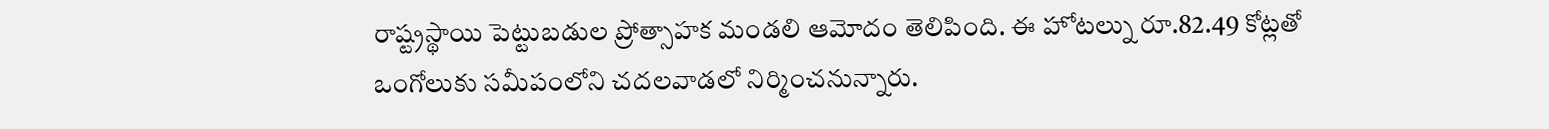రాష్ట్రస్థాయి పెట్టుబడుల ప్రోత్సాహక మండలి ఆమోదం తెలిపింది. ఈ హోటల్ను రూ.82.49 కోట్లతో ఒంగోలుకు సమీపంలోని చదలవాడలో నిర్మించనున్నారు.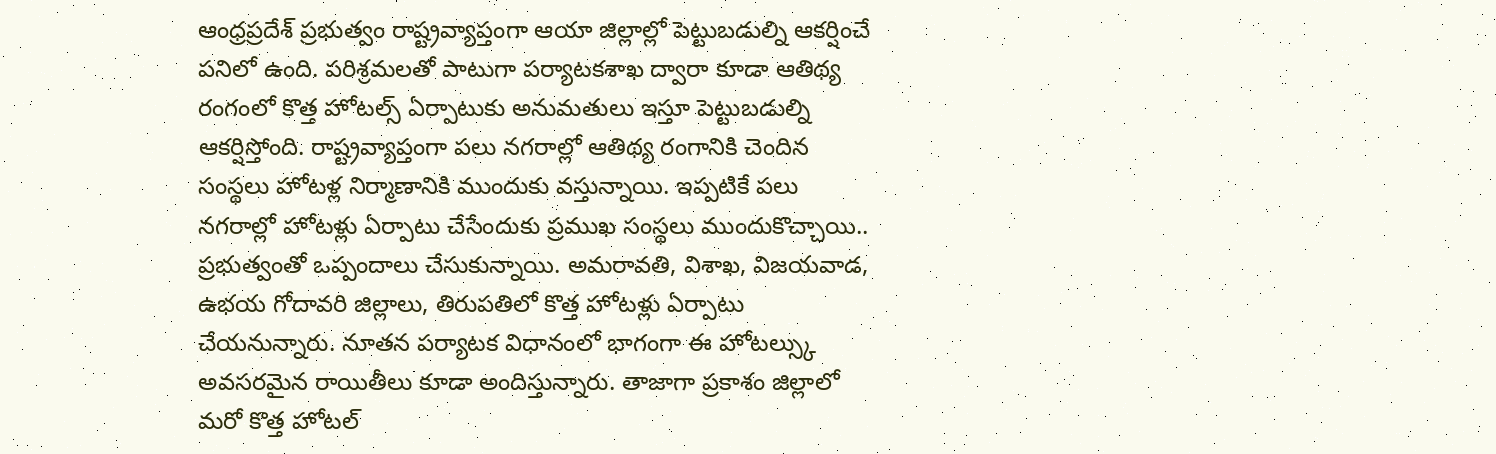ఆంధ్రప్రదేశ్ ప్రభుత్వం రాష్ట్రవ్యాప్తంగా ఆయా జిల్లాల్లో పెట్టుబడుల్ని ఆకర్షించే పనిలో ఉంది. పరిశ్రమలతో పాటుగా పర్యాటకశాఖ ద్వారా కూడా ఆతిథ్య రంగంలో కొత్త హోటల్స్ ఏర్పాటుకు అనుమతులు ఇస్తూ పెట్టుబడుల్ని ఆకర్షిస్తోంది. రాష్ట్రవ్యాప్తంగా పలు నగరాల్లో ఆతిథ్య రంగానికి చెందిన సంస్థలు హోటళ్ల నిర్మాణానికి ముందుకు వస్తున్నాయి. ఇప్పటికే పలు నగరాల్లో హోటళ్లు ఏర్పాటు చేసేందుకు ప్రముఖ సంస్థలు ముందుకొచ్చాయి.. ప్రభుత్వంతో ఒప్పందాలు చేసుకున్నాయి. అమరావతి, విశాఖ, విజయవాడ, ఉభయ గోదావరి జిల్లాలు, తిరుపతిలో కొత్త హోటళ్లు ఏర్పాటు చేయనున్నారు. నూతన పర్యాటక విధానంలో భాగంగా ఈ హోటల్స్కు అవసరమైన రాయితీలు కూడా అందిస్తున్నారు. తాజాగా ప్రకాశం జిల్లాలో మరో కొత్త హోటల్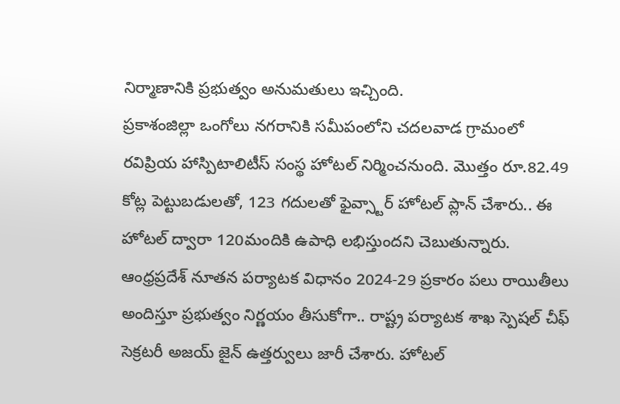నిర్మాణానికి ప్రభుత్వం అనుమతులు ఇచ్చింది.
ప్రకాశంజిల్లా ఒంగోలు నగరానికి సమీపంలోని చదలవాడ గ్రామంలో రవిప్రియ హాస్పిటాలిటీస్ సంస్థ హోటల్ నిర్మించనుంది. మొత్తం రూ.82.49 కోట్ల పెట్టుబడులతో, 123 గదులతో ఫైవ్స్టార్ హోటల్ ప్లాన్ చేశారు.. ఈ హోటల్ ద్వారా 120మందికి ఉపాధి లభిస్తుందని చెబుతున్నారు. ఆంధ్రప్రదేశ్ నూతన పర్యాటక విధానం 2024-29 ప్రకారం పలు రాయితీలు అందిస్తూ ప్రభుత్వం నిర్ణయం తీసుకోగా.. రాష్ట్ర పర్యాటక శాఖ స్పెషల్ చీఫ్ సెక్రటరీ అజయ్ జైన్ ఉత్తర్వులు జారీ చేశారు. హోటల్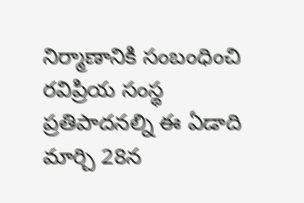నిర్మాణానికి సంబంధించి రవిప్రియ సంస్థ ప్రతిపాదనల్ని ఈ ఏడాది మార్చి 28న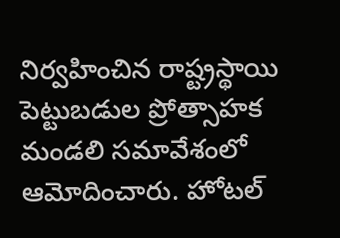నిర్వహించిన రాష్ట్రస్థాయి పెట్టుబడుల ప్రోత్సాహక మండలి సమావేశంలో ఆమోదించారు. హోటల్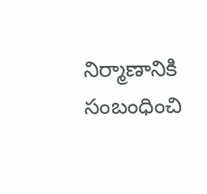నిర్మాణానికి సంబంధించి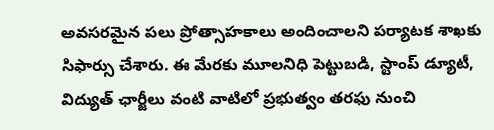అవసరమైన పలు ప్రోత్సాహకాలు అందించాలని పర్యాటక శాఖకు సిఫార్సు చేశారు. ఈ మేరకు మూలనిధి పెట్టుబడి, స్టాంప్ డ్యూటీ, విద్యుత్ ఛార్జీలు వంటి వాటిలో ప్రభుత్వం తరఫు నుంచి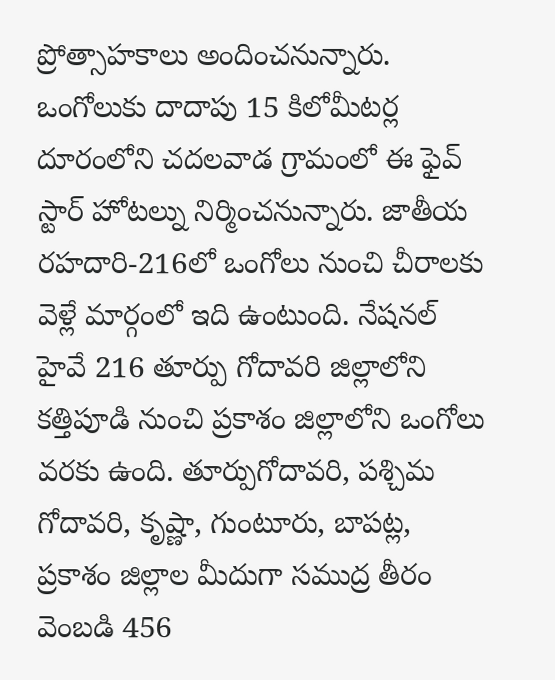ప్రోత్సాహకాలు అందించనున్నారు.
ఒంగోలుకు దాదాపు 15 కిలోమీటర్ల దూరంలోని చదలవాడ గ్రామంలో ఈ ఫైవ్ స్టార్ హోటల్ను నిర్మించనున్నారు. జాతీయ రహదారి-216లో ఒంగోలు నుంచి చీరాలకు వెళ్లే మార్గంలో ఇది ఉంటుంది. నేషనల్ హైవే 216 తూర్పు గోదావరి జిల్లాలోని కత్తిపూడి నుంచి ప్రకాశం జిల్లాలోని ఒంగోలు వరకు ఉంది. తూర్పుగోదావరి, పశ్చిమ గోదావరి, కృష్ణా, గుంటూరు, బాపట్ల, ప్రకాశం జిల్లాల మీదుగా సముద్ర తీరం వెంబడి 456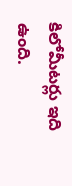కిలోమీటర్లు ఇది ఉంది.